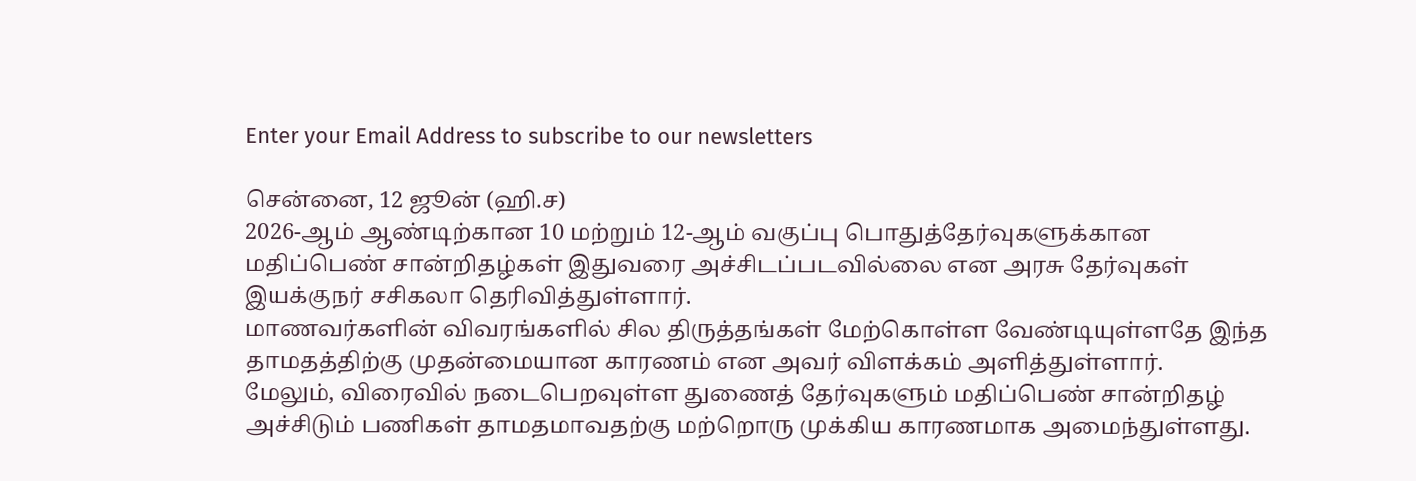Enter your Email Address to subscribe to our newsletters

சென்னை, 12 ஜூன் (ஹி.ச)
2026-ஆம் ஆண்டிற்கான 10 மற்றும் 12-ஆம் வகுப்பு பொதுத்தேர்வுகளுக்கான மதிப்பெண் சான்றிதழ்கள் இதுவரை அச்சிடப்படவில்லை என அரசு தேர்வுகள் இயக்குநர் சசிகலா தெரிவித்துள்ளார்.
மாணவர்களின் விவரங்களில் சில திருத்தங்கள் மேற்கொள்ள வேண்டியுள்ளதே இந்த தாமதத்திற்கு முதன்மையான காரணம் என அவர் விளக்கம் அளித்துள்ளார்.
மேலும், விரைவில் நடைபெறவுள்ள துணைத் தேர்வுகளும் மதிப்பெண் சான்றிதழ் அச்சிடும் பணிகள் தாமதமாவதற்கு மற்றொரு முக்கிய காரணமாக அமைந்துள்ளது.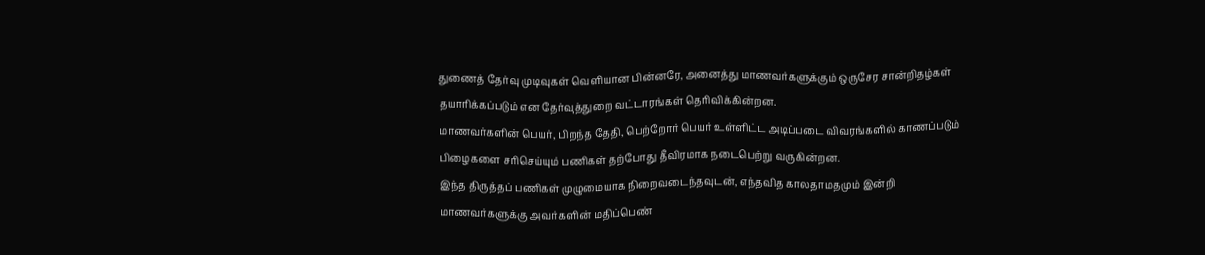துணைத் தேர்வு முடிவுகள் வெளியான பின்னரே, அனைத்து மாணவர்களுக்கும் ஒருசேர சான்றிதழ்கள் தயாரிக்கப்படும் என தேர்வுத்துறை வட்டாரங்கள் தெரிவிக்கின்றன.
மாணவர்களின் பெயர், பிறந்த தேதி, பெற்றோர் பெயர் உள்ளிட்ட அடிப்படை விவரங்களில் காணப்படும் பிழைகளை சரிசெய்யும் பணிகள் தற்போது தீவிரமாக நடைபெற்று வருகின்றன.
இந்த திருத்தப் பணிகள் முழுமையாக நிறைவடைந்தவுடன், எந்தவித காலதாமதமும் இன்றி மாணவர்களுக்கு அவர்களின் மதிப்பெண்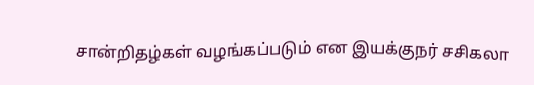சான்றிதழ்கள் வழங்கப்படும் என இயக்குநர் சசிகலா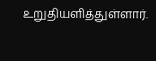உறுதியளித்துள்ளார்.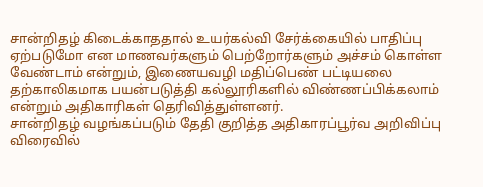சான்றிதழ் கிடைக்காததால் உயர்கல்வி சேர்க்கையில் பாதிப்பு ஏற்படுமோ என மாணவர்களும் பெற்றோர்களும் அச்சம் கொள்ள வேண்டாம் என்றும், இணையவழி மதிப்பெண் பட்டியலை தற்காலிகமாக பயன்படுத்தி கல்லூரிகளில் விண்ணப்பிக்கலாம் என்றும் அதிகாரிகள் தெரிவித்துள்ளனர்.
சான்றிதழ் வழங்கப்படும் தேதி குறித்த அதிகாரப்பூர்வ அறிவிப்பு விரைவில்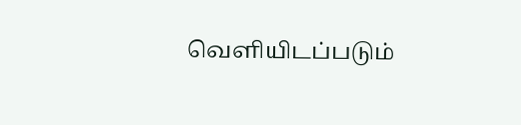வெளியிடப்படும்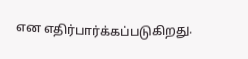என எதிர்பார்க்கப்படுகிறது.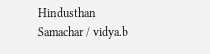Hindusthan Samachar / vidya.b